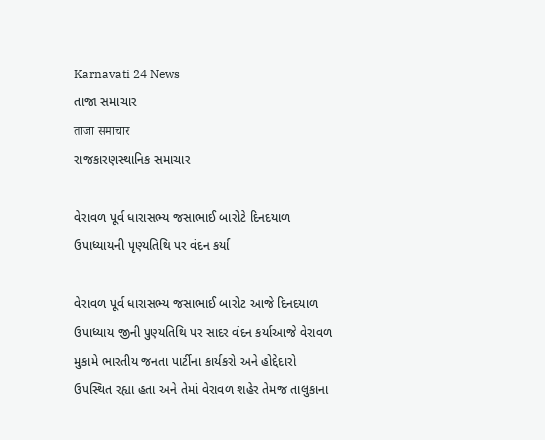Karnavati 24 News
તાજા સમાચાર
ताजा समाचार
રાજકારણસ્થાનિક સમાચાર

વેરાવળ પૂર્વ ધારાસભ્ય જસાભાઈ બારોટે દિનદયાળ ઉપાધ્યાયની પૃણ્યતિથિ પર વંદન કર્યા

વેરાવળ પૂર્વ ધારાસભ્ય જસાભાઈ બારોટ આજે દિનદયાળ ઉપાધ્યાય જીની પુણ્યતિથિ પર સાદર વંદન કર્યાઆજે વેરાવળ મુકામે ભારતીય જનતા પાર્ટીના કાર્યકરો અને હોદ્દેદારો ઉપસ્થિત રહ્યા હતા અને તેમાં વેરાવળ શહેર તેમજ તાલુકાના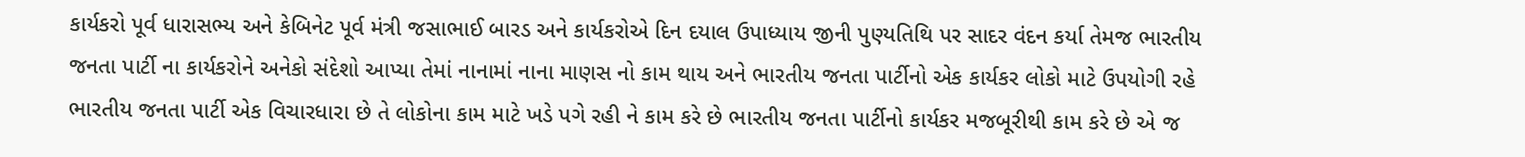કાર્યકરો પૂર્વ ધારાસભ્ય અને કેબિનેટ પૂર્વ મંત્રી જસાભાઈ બારડ અને કાર્યકરોએ દિન દયાલ ઉપાધ્યાય જીની પુણ્યતિથિ પર સાદર વંદન કર્યા તેમજ ભારતીય જનતા પાર્ટી ના કાર્યકરોને અનેકો સંદેશો આપ્યા તેમાં નાનામાં નાના માણસ નો કામ થાય અને ભારતીય જનતા પાર્ટીનો એક કાર્યકર લોકો માટે ઉપયોગી રહે ભારતીય જનતા પાર્ટી એક વિચારધારા છે તે લોકોના કામ માટે ખડે પગે રહી ને કામ કરે છે ભારતીય જનતા પાર્ટીનો કાર્યકર મજબૂરીથી કામ કરે છે એ જ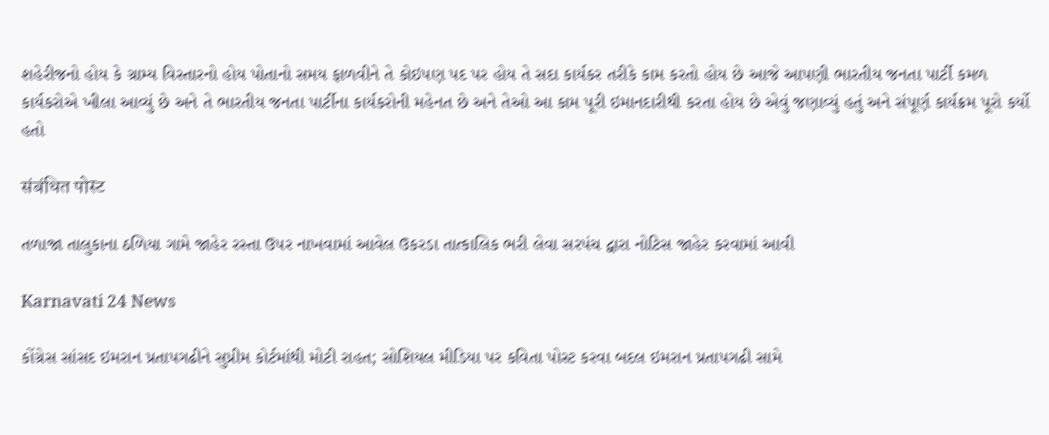શહેરીજનો હોય કે ગ્રામ્ય વિસ્તારનો હોય પોતાનો સમય ફાળવીને તે કોઇપણ પદ પર હોય તે સદા કાર્યકર તરીકે કામ કરતો હોય છે આજે આપણી ભારતીય જનતા પાર્ટી કમળ કાર્યકરોએ ખીલા આવ્યું છે અને તે ભારતીય જનતા પાર્ટીના કાર્યકરોની મહેનત છે અને તેઓ આ કામ પૂરી ઇમાનદારીથી કરતા હોય છે એવું જણાવ્યું હતું અને સંપૂર્ણ કાર્યક્રમ પૂરો કર્યો હતો

संबंधित पोस्ट

તળાજા તાલુકાના ઠળિયા ગામે જાહેર રસ્તા ઉપર નાખવામાં આવેલ ઉકરડા તાત્કાલિક ભરી લેવા સરપંચ દ્વારા નોટિસ જાહેર કરવામાં આવી

Karnavati 24 News

કોંગ્રેસ સાંસદ ઇમરાન પ્રતાપગઢીને સુપ્રીમ કોર્ટમાંથી મોટી રાહત; સોશિયલ મીડિયા પર કવિતા પોસ્ટ કરવા બદલ ઇમરાન પ્રતાપગઢી સામે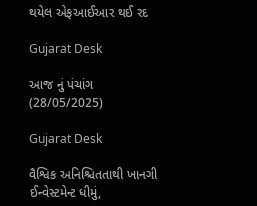થયેલ એફઆઈઆર થઈ રદ

Gujarat Desk

આજ નું પંચાંગ (28/05/2025)

Gujarat Desk

વૈશ્વિક અનિશ્ચિતતાથી ખાનગી ઈન્વેસ્ટમેન્ટ ધીમું,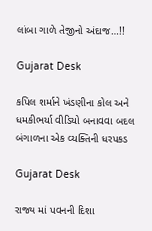લાંબા ગાળે તેજીનો અંદાજ…!!

Gujarat Desk

કપિલ શર્માને ખંડણીના કોલ અને ધમકીભર્યા વીડિયો બનાવવા બદલ બંગાળના એક વ્યક્તિની ધરપકડ

Gujarat Desk

રાજ્ય માં પવનની દિશા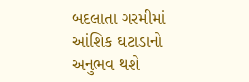બદલાતા ગરમીમાં આંશિક ઘટાડાનો અનુભવ થશે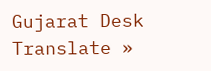Gujarat Desk
Translate »